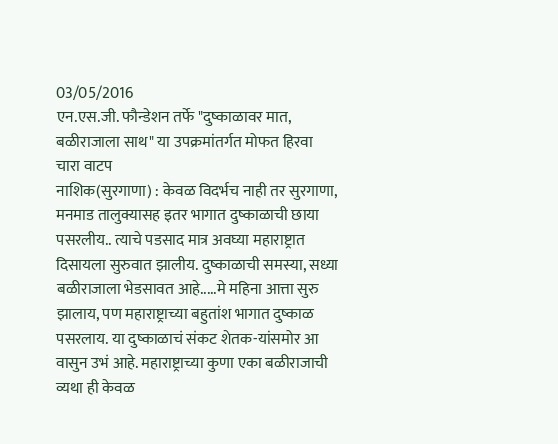03/05/2016
एन.एस.जी. फौन्डेशन तर्फे "दुष्काळावर मात, बळीराजाला साथ" या उपक्रमांतर्गत मोफत हिरवा चारा वाटप
नाशिक(सुरगाणा) : केवळ विदर्भच नाही तर सुरगाणा, मनमाड तालुक्यासह इतर भागात दुष्काळाची छाया पसरलीय.. त्याचे पडसाद मात्र अवघ्या महाराष्ट्रात दिसायला सुरुवात झालीय. दुष्काळाची समस्या, सध्या बळीराजाला भेडसावत आहे.....मे महिना आत्ता सुरु झालाय, पण महाराष्ट्राच्या बहुतांश भागात दुष्काळ पसरलाय. या दुष्काळाचं संकट शेतक-यांसमोर आ वासुन उभं आहे. महाराष्ट्राच्या कुणा एका बळीराजाची व्यथा ही केवळ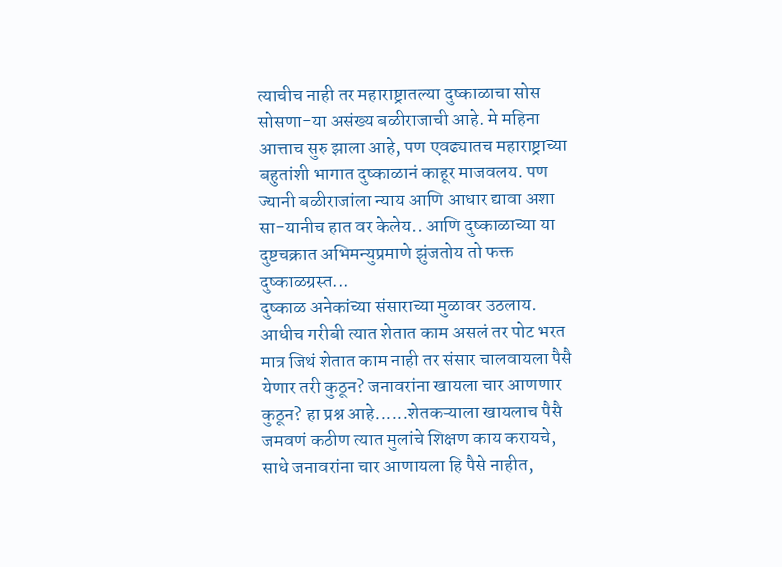त्याचीच नाही तर महाराष्ट्रातल्या दुष्काळाचा सोस सोसणा-या असंख्य बळीराजाची आहे. मे महिना आत्ताच सुरु झाला आहे, पण एवढ्यातच महाराष्ट्राच्या बहुतांशी भागात दुष्काळानं काहूर माजवलय. पण ज्यानी बळीराजांला न्याय आणि आधार द्यावा अशा सा-यानीच हात वर केलेय.. आणि दुष्काळाच्या या दुष्टचक्रात अभिमन्युप्रमाणे झुंजतोय तो फक्त दुष्काळग्रस्त...
दुष्काळ अनेकांच्या संसाराच्या मुळावर उठलाय. आधीच गरीबी त्यात शेतात काम असलं तर पोट भरत मात्र जिथं शेतात काम नाही तर संसार चालवायला पैसै येणार तरी कुठून? जनावरांना खायला चार आणणार कुठून? हा प्रश्न आहे......शेतकऱ्याला खायलाच पैसै जमवणं कठीण त्यात मुलांचे शिक्षण काय करायचे, साधे जनावरांना चार आणायला हि पैसे नाहीत,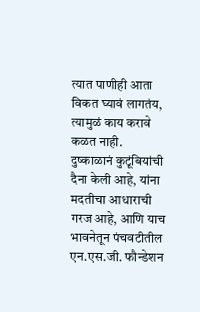त्यात पाणीही आता विकत घ्यावं लागतंय, त्यामुळं काय करावे कळत नाही.
दुष्काळानं कुटूंबियांची दैना केली आहे, यांना मदतीचा आधाराची गरज आहे, आणि याच भावनेतून पंचवटीतील एन.एस.जी. फौन्डेशन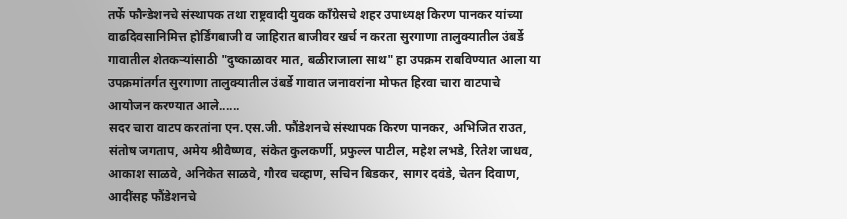तर्फे फौन्डेशनचे संस्थापक तथा राष्ट्रवादी युवक कॉंग्रेसचे शहर उपाध्यक्ष किरण पानकर यांच्या वाढदिवसानिमित्त होर्डिंगबाजी व जाहिरात बाजीवर खर्च न करता सुरगाणा तालुक्यातील उंबर्डे गावातील शेतकऱ्यांसाठी "दुष्काळावर मात, बळीराजाला साथ" हा उपक्रम राबविण्यात आला या उपक्रमांतर्गत सुरगाणा तालुक्यातील उंबर्डे गावात जनावरांना मोफत हिरवा चारा वाटपाचे आयोजन करण्यात आले......
सदर चारा वाटप करतांना एन.एस.जी. फौंडेशनचे संस्थापक किरण पानकर, अभिजित राउत, संतोष जगताप, अमेय श्रीवैष्णव, संकेत कुलकर्णी, प्रफुल्ल पाटील, महेश लभडे, रितेश जाधव, आकाश साळवे, अनिकेत साळवे, गौरव चव्हाण, सचिन बिडकर, सागर दवंडे, चेतन दिवाण, आदींसह फौंडेशनचे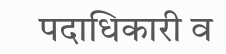पदाधिकारी व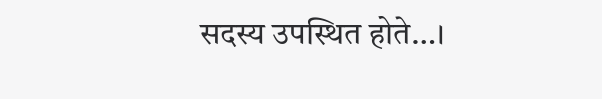सदस्य उपस्थित होते…।